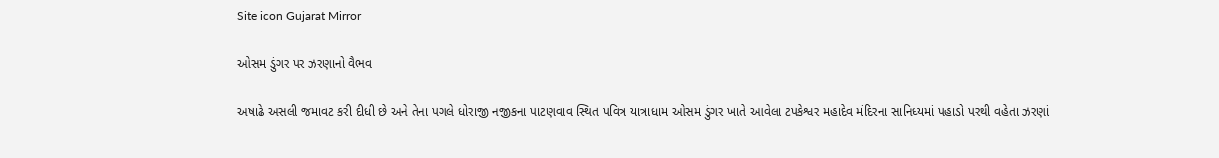Site icon Gujarat Mirror

ઓસમ ડુંગર પર ઝરણાનો વૈભવ

અષાઢે અસલી જમાવટ કરી દીધી છે અને તેના પગલે ધોરાજી નજીકના પાટણવાવ સ્થિત પવિત્ર યાત્રાધામ ઓસમ ડુંગર ખાતે આવેલા ટપકેશ્વર મહાદેવ મંદિરના સાનિધ્યમાં પહાડો પરથી વહેતા ઝરણાં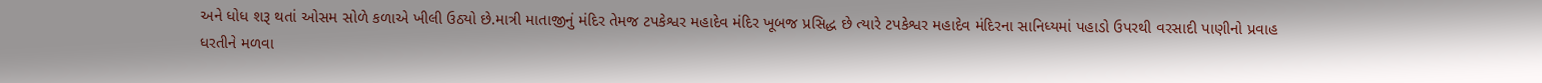અને ધોધ શરૂ થતાં ઓસમ સોળે કળાએ ખીલી ઉઠ્યો છે.માત્રી માતાજીનું મંદિર તેમજ ટપકેશ્વર મહાદેવ મંદિર ખૂબજ પ્રસિદ્ધ છે ત્યારે ટપકેશ્વર મહાદેવ મંદિરના સાનિધ્યમાં પહાડો ઉપરથી વરસાદી પાણીનો પ્રવાહ ધરતીને મળવા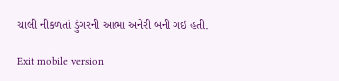ચાલી નીકળતાં ડુંગરની આભા અનેરી બની ગઇ હતી.

Exit mobile version